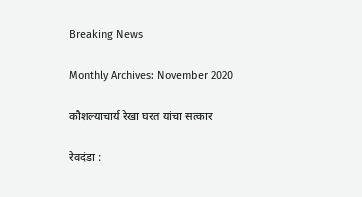Breaking News

Monthly Archives: November 2020

कौशल्याचार्य रेखा घरत यांचा सत्कार

रेवदंडा :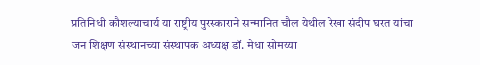प्रतिनिधी कौशल्याचार्य या राष्ट्रीय पुरस्काराने सन्मानित चौल येथील रेखा संदीप घरत यांचा जन शिक्षण संस्थानच्या संस्थापक अध्यक्ष डॉ. मेधा सोमय्या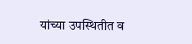यांच्या उपस्थितीत व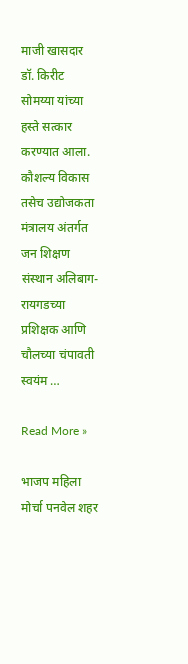माजी खासदार डॉ. किरीट सोमय्या यांच्या हस्ते सत्कार करण्यात आला. कौशल्य विकास तसेच उद्योजकता मंत्रालय अंतर्गत जन शिक्षण संस्थान अलिबाग-रायगडच्या प्रशिक्षक आणि चौलच्या चंपावती स्वयंम …

Read More »

भाजप महिला मोर्चा पनवेल शहर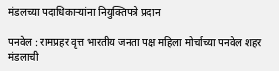मंडलच्या पदाधिकार्‍यांना नियुक्तिपत्रे प्रदान

पनवेल : रामप्रहर वृत्त भारतीय जनता पक्ष महिला मोर्चाच्या पनवेल शहर मंडलाची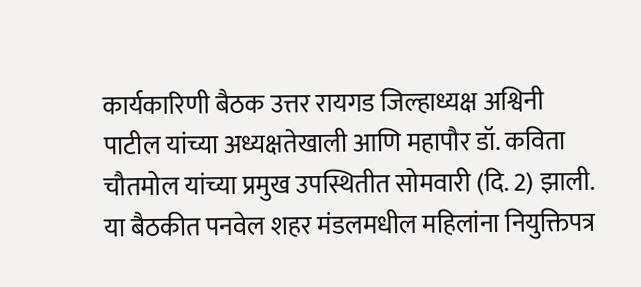कार्यकारिणी बैठक उत्तर रायगड जिल्हाध्यक्ष अश्विनी पाटील यांच्या अध्यक्षतेखाली आणि महापौर डॉ. कविता चौतमोल यांच्या प्रमुख उपस्थितीत सोमवारी (दि. 2) झाली. या बैठकीत पनवेल शहर मंडलमधील महिलांना नियुक्तिपत्र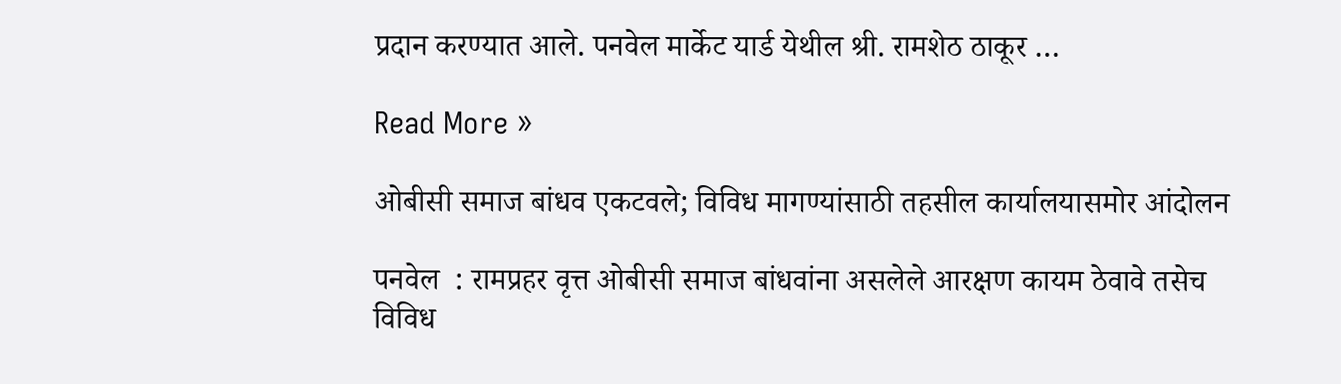प्रदान करण्यात आले. पनवेल मार्केट यार्ड येथील श्री. रामशेठ ठाकूर …

Read More »

ओबीसी समाज बांधव एकटवले; विविध मागण्यांसाठी तहसील कार्यालयासमोर आंदोलन

पनवेल  : रामप्रहर वृत्त ओबीसी समाज बांधवांना असलेले आरक्षण कायम ठेवावे तसेच विविध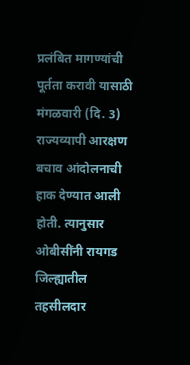प्रलंबित मागण्यांची पूर्तता करावी यासाठी मंगळवारी (दि. 3) राज्यव्यापी आरक्षण बचाव आंदोलनाची हाक देण्यात आली होती. त्यानुसार ओबीसींनी रायगड जिल्ह्यातील तहसीलदार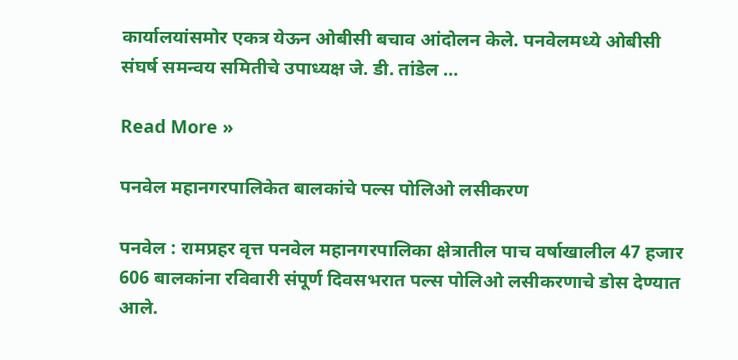कार्यालयांसमोर एकत्र येऊन ओबीसी बचाव आंदोलन केले. पनवेलमध्ये ओबीसी संघर्ष समन्वय समितीचे उपाध्यक्ष जे. डी. तांडेल …

Read More »

पनवेल महानगरपालिकेत बालकांचे पल्स पोलिओ लसीकरण

पनवेल : रामप्रहर वृत्त पनवेल महानगरपालिका क्षेत्रातील पाच वर्षाखालील 47 हजार 606 बालकांना रविवारी संपूर्ण दिवसभरात पल्स पोलिओ लसीकरणाचे डोस देण्यात आले.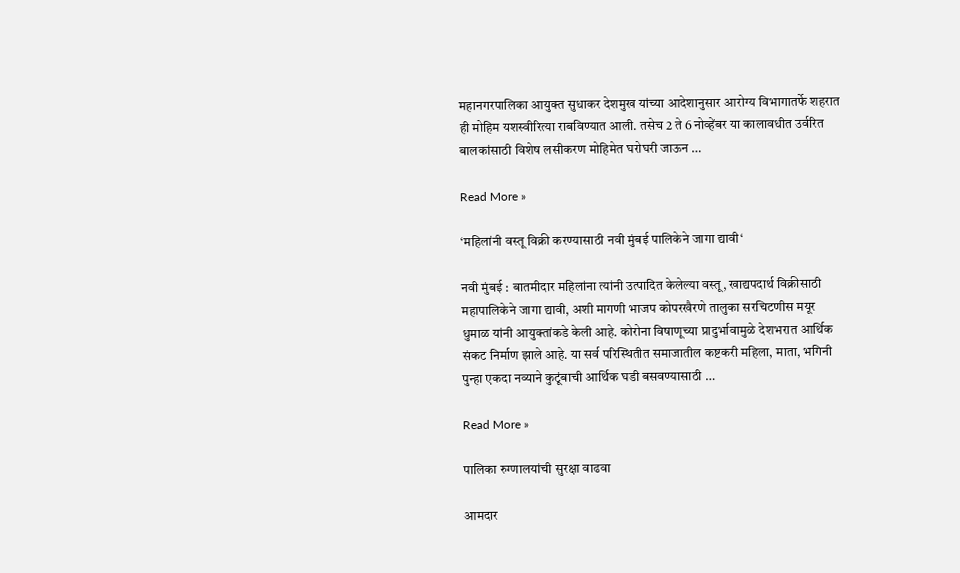महानगरपालिका आयुक्त सुधाकर देशमुख यांच्या आदेशानुसार आरोग्य विभागातर्फे शहरात ही मोहिम यशस्वीरित्या राबविण्यात आली. तसेच 2 ते 6 नोव्हेंबर या कालावधीत उर्वरित बालकांसाठी विशेष लसीकरण मोहिमेत घरोघरी जाऊन …

Read More »

‘महिलांनी वस्तू विक्री करण्यासाठी नवी मुंबई पालिकेने जागा द्यावी‘

नवी मुंबई : बातमीदार महिलांना त्यांनी उत्पादित केलेल्या वस्तू, खाद्यपदार्थ विक्रीसाठी महापालिकेने जागा द्यावी, अशी मागणी भाजप कोपरखैरणे तालुका सरचिटणीस मयूर धुमाळ यांनी आयुक्तांकडे केली आहे. कोरोना विषाणूच्या प्रादुर्भावामुळे देशभरात आर्थिक संकट निर्माण झाले आहे. या सर्व परिस्थितीत समाजातील कष्टकरी महिला, माता, भगिनी पुन्हा एकदा नव्याने कुटूंबाची आर्थिक घडी बसवण्यासाठी …

Read More »

पालिका रुग्णालयांची सुरक्षा वाढवा

आमदार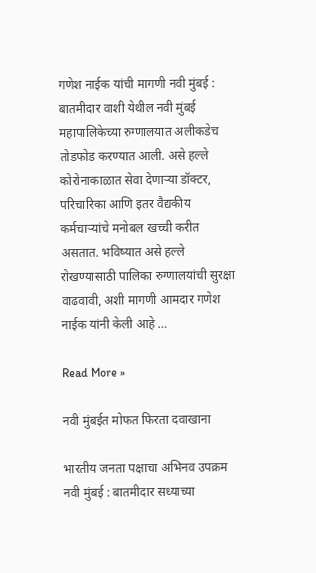गणेश नाईक यांची मागणी नवी मुंबई : बातमीदार वाशी येथील नवी मुंबई महापालिकेच्या रुग्णालयात अलीकडेच तोडफोड करण्यात आली. असे हल्ले कोरोनाकाळात सेवा देणार्‍या डॉक्टर, परिचारिका आणि इतर वैद्यकीय कर्मचार्‍यांचे मनोबल खच्ची करीत असतात. भविष्यात असे हल्ले रोखण्यासाठी पालिका रुग्णालयांची सुरक्षा वाढवावी, अशी मागणी आमदार गणेश नाईक यांनी केली आहे …

Read More »

नवी मुंबईत मोफत फिरता दवाखाना

भारतीय जनता पक्षाचा अभिनव उपक्रम नवी मुंबई : बातमीदार सध्याच्या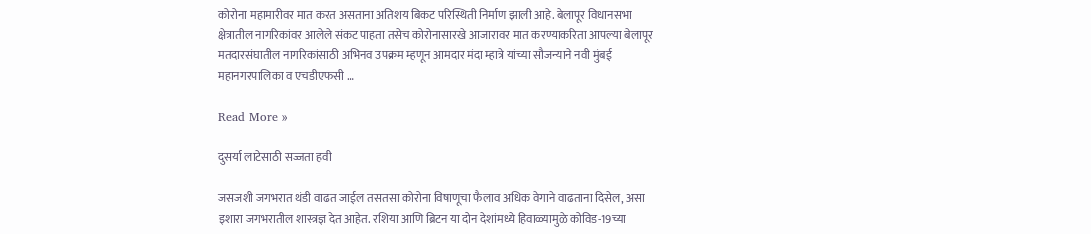कोरोना महामारीवर मात करत असताना अतिशय बिकट परिस्थिती निर्माण झाली आहे. बेलापूर विधानसभा क्षेत्रातील नागरिकांवर आलेले संकट पाहता तसेच कोरोनासारखे आजारावर मात करण्याकरिता आपल्या बेलापूर मतदारसंघातील नागरिकांसाठी अभिनव उपक्रम म्हणून आमदार मंदा म्हात्रे यांच्या सौजन्याने नवी मुंबई महानगरपालिका व एचडीएफसी …

Read More »

दुसर्या लाटेसाठी सज्जता हवी

जसजशी जगभरात थंडी वाढत जाईल तसतसा कोरोना विषाणूचा फैलाव अधिक वेगाने वाढताना दिसेल, असा इशारा जगभरातील शास्त्रज्ञ देत आहेत. रशिया आणि ब्रिटन या दोन देशांमध्ये हिवाळ्यामुळे कोविड-19च्या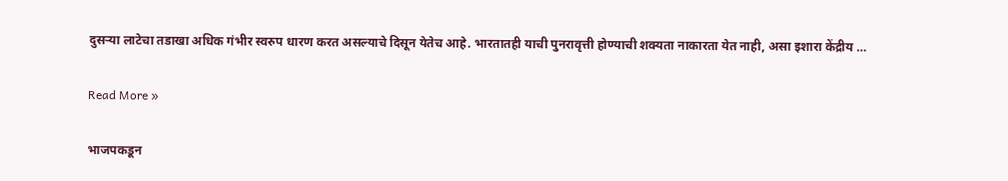दुसर्‍या लाटेचा तडाखा अधिक गंभीर स्वरुप धारण करत असल्याचे दिसून येतेच आहे. भारतातही याची पुनरावृत्ती होण्याची शक्यता नाकारता येत नाही, असा इशारा केंद्रीय …

Read More »

भाजपकडून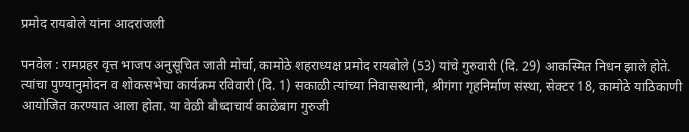प्रमोद रायबोले यांना आदरांजली

पनवेल : रामप्रहर वृत्त भाजप अनुसूचित जाती मोर्चा, कामोठे शहराध्यक्ष प्रमोद रायबोले (53) यांचे गुरुवारी (दि. 29) आकस्मित निधन झाले होते. त्यांचा पुण्यानुमोदन व शोकसभेचा कार्यक्रम रविवारी (दि. 1) सकाळी त्यांच्या निवासस्थानी, श्रीगंगा गृहनिर्माण संस्था, सेक्टर 18, कामोठे याठिकाणी आयोजित करण्यात आला होता. या वेळी बौध्दाचार्य काळेबाग गुरुजी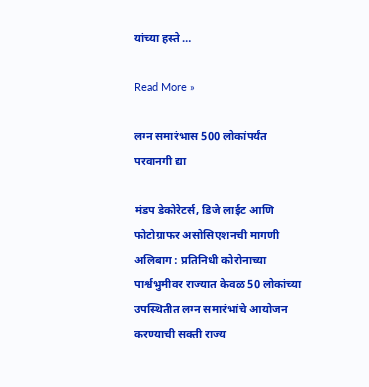यांच्या हस्ते …

Read More »

लग्न समारंभास 500 लोकांपर्यंत परवानगी द्या

मंडप डेकोरेटर्स, डिजे लाईट आणि फोटोग्राफर असोसिएशनची मागणी अलिबाग : प्रतिनिधी कोरोनाच्या पार्श्वभुमीवर राज्यात केवळ 50 लोकांच्या उपस्थितीत लग्न समारंभांचे आयोजन करण्याची सक्ती राज्य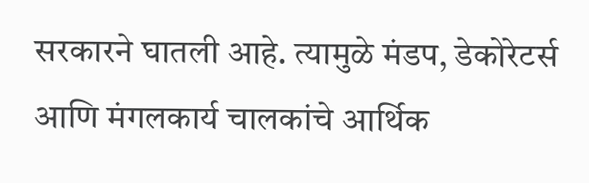सरकारने घातली आहे. त्यामुळे मंडप, डेकोरेटर्स आणि मंगलकार्य चालकांचे आर्थिक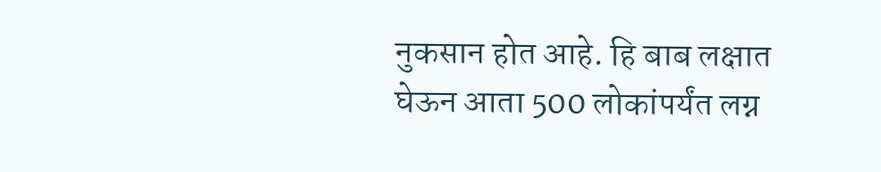नुकसान होत आहे. हि बाब लक्षात घेऊन आता 500 लोकांपर्यंत लग्न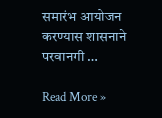समारंभ आयोजन करण्यास शासनाने परवानगी …

Read More »